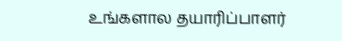உங்களால தயாரிப்பாளர்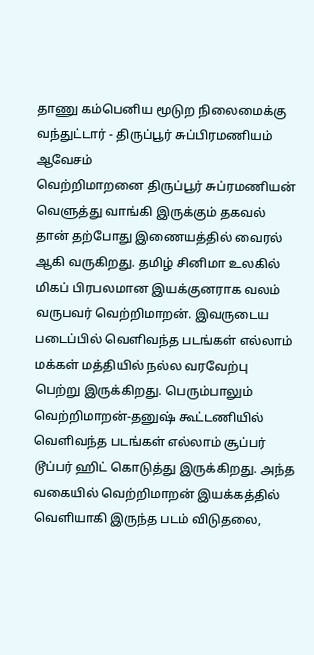தாணு கம்பெனிய மூடுற நிலைமைக்கு வந்துட்டார் - திருப்பூர் சுப்பிரமணியம் ஆவேசம்
வெற்றிமாறனை திருப்பூர் சுப்ரமணியன் வெளுத்து வாங்கி இருக்கும் தகவல் தான் தற்போது இணையத்தில் வைரல் ஆகி வருகிறது. தமிழ் சினிமா உலகில் மிகப் பிரபலமான இயக்குனராக வலம் வருபவர் வெற்றிமாறன். இவருடைய படைப்பில் வெளிவந்த படங்கள் எல்லாம் மக்கள் மத்தியில் நல்ல வரவேற்பு பெற்று இருக்கிறது. பெரும்பாலும் வெற்றிமாறன்-தனுஷ் கூட்டணியில் வெளிவந்த படங்கள் எல்லாம் சூப்பர் டூப்பர் ஹிட் கொடுத்து இருக்கிறது. அந்த வகையில் வெற்றிமாறன் இயக்கத்தில் வெளியாகி இருந்த படம் விடுதலை,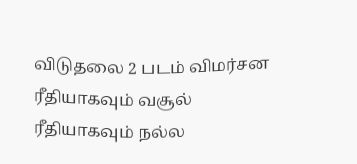விடுதலை 2 படம் விமர்சன ரீதியாகவும் வசூல் ரீதியாகவும் நல்ல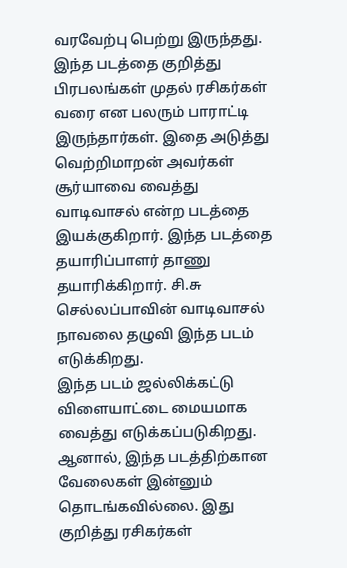வரவேற்பு பெற்று இருந்தது.
இந்த படத்தை குறித்து பிரபலங்கள் முதல் ரசிகர்கள் வரை என பலரும் பாராட்டி இருந்தார்கள். இதை அடுத்து வெற்றிமாறன் அவர்கள் சூர்யாவை வைத்து வாடிவாசல் என்ற படத்தை இயக்குகிறார். இந்த படத்தை தயாரிப்பாளர் தாணு தயாரிக்கிறார். சி.சு செல்லப்பாவின் வாடிவாசல் நாவலை தழுவி இந்த படம் எடுக்கிறது.
இந்த படம் ஜல்லிக்கட்டு விளையாட்டை மையமாக வைத்து எடுக்கப்படுகிறது. ஆனால், இந்த படத்திற்கான வேலைகள் இன்னும் தொடங்கவில்லை. இது குறித்து ரசிகர்கள்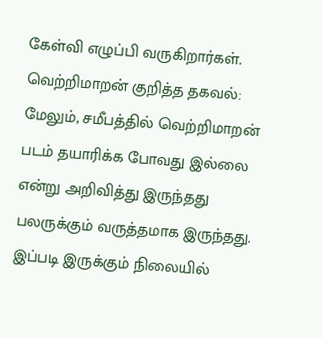கேள்வி எழுப்பி வருகிறார்கள்.
வெற்றிமாறன் குறித்த தகவல்:
மேலும், சமீபத்தில் வெற்றிமாறன் படம் தயாரிக்க போவது இல்லை என்று அறிவித்து இருந்தது பலருக்கும் வருத்தமாக இருந்தது. இப்படி இருக்கும் நிலையில்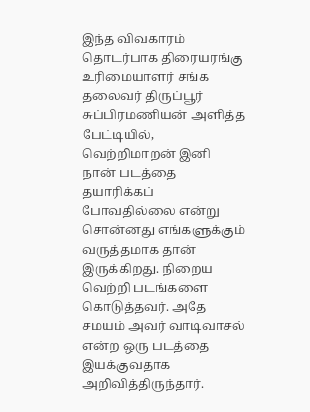இந்த விவகாரம் தொடர்பாக திரையரங்கு உரிமையாளர் சங்க தலைவர் திருப்பூர் சுப்பிரமணியன் அளித்த பேட்டியில், வெற்றிமாறன் இனி நான் படத்தை தயாரிக்கப் போவதில்லை என்று சொன்னது எங்களுக்கும் வருத்தமாக தான் இருக்கிறது. நிறைய வெற்றி படங்களை கொடுத்தவர். அதே சமயம் அவர் வாடிவாசல் என்ற ஒரு படத்தை இயக்குவதாக அறிவித்திருந்தார்.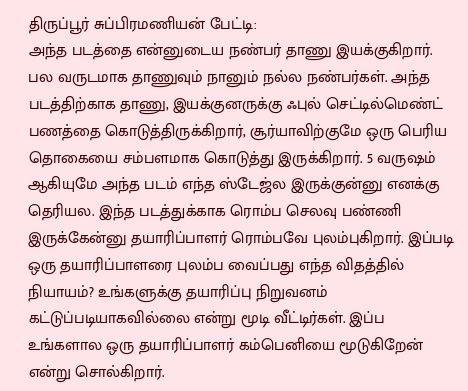திருப்பூர் சுப்பிரமணியன் பேட்டி:
அந்த படத்தை என்னுடைய நண்பர் தாணு இயக்குகிறார். பல வருடமாக தாணுவும் நானும் நல்ல நண்பர்கள். அந்த படத்திற்காக தாணு, இயக்குனருக்கு ஃபுல் செட்டில்மெண்ட் பணத்தை கொடுத்திருக்கிறார், சூர்யாவிற்குமே ஒரு பெரிய தொகையை சம்பளமாக கொடுத்து இருக்கிறார். 5 வருஷம் ஆகியுமே அந்த படம் எந்த ஸ்டேஜ்ல இருக்குன்னு எனக்கு தெரியல. இந்த படத்துக்காக ரொம்ப செலவு பண்ணி இருக்கேன்னு தயாரிப்பாளர் ரொம்பவே புலம்புகிறார். இப்படி ஒரு தயாரிப்பாளரை புலம்ப வைப்பது எந்த விதத்தில் நியாயம்? உங்களுக்கு தயாரிப்பு நிறுவனம் கட்டுப்படியாகவில்லை என்று மூடி வீட்டிர்கள். இப்ப உங்களால ஒரு தயாரிப்பாளர் கம்பெனியை மூடுகிறேன் என்று சொல்கிறார்.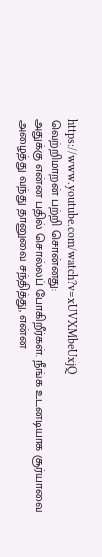https://www.youtube.com/watch?v=xUVXMbeUxjQ
வெற்றிமாறன் பற்றி சொன்னது:
அதுக்கு என்ன பதில் சொல்லப் போகிறீர்கள். நீங்க உடனடியாக சூர்யாவை அழைத்து வந்து தானுவை சந்தித்து, என்ன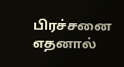பிரச்சனை எதனால்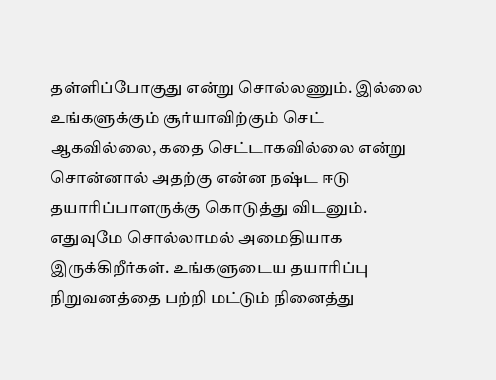தள்ளிப்போகுது என்று சொல்லணும். இல்லை உங்களுக்கும் சூர்யாவிற்கும் செட் ஆகவில்லை, கதை செட்டாகவில்லை என்று சொன்னால் அதற்கு என்ன நஷ்ட ஈடு தயாரிப்பாளருக்கு கொடுத்து விடனும். எதுவுமே சொல்லாமல் அமைதியாக இருக்கிறீர்கள். உங்களுடைய தயாரிப்பு நிறுவனத்தை பற்றி மட்டும் நினைத்து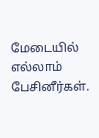மேடையில் எல்லாம் பேசினீர்கள்.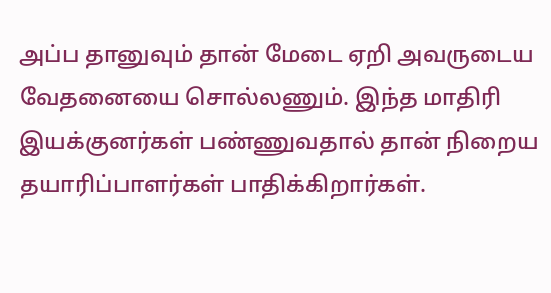அப்ப தானுவும் தான் மேடை ஏறி அவருடைய வேதனையை சொல்லணும். இந்த மாதிரி இயக்குனர்கள் பண்ணுவதால் தான் நிறைய தயாரிப்பாளர்கள் பாதிக்கிறார்கள்.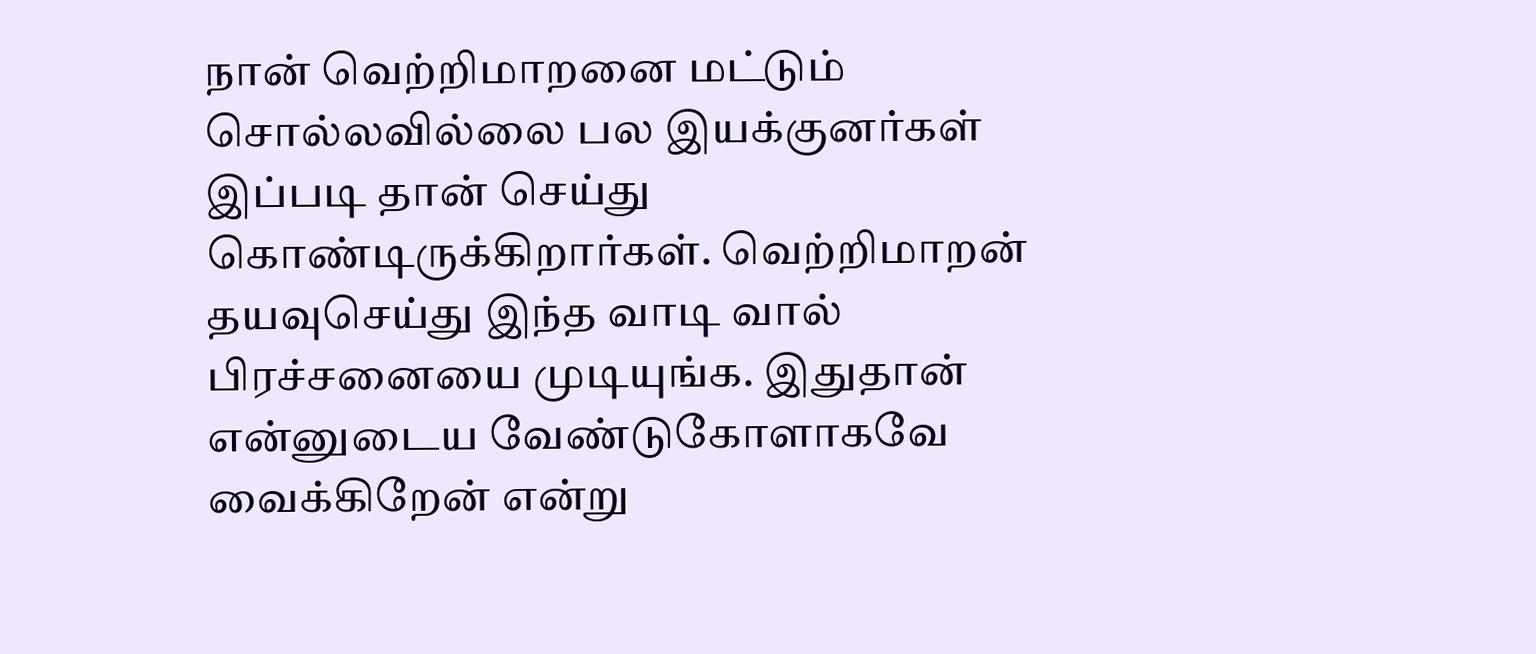நான் வெற்றிமாறனை மட்டும் சொல்லவில்லை பல இயக்குனர்கள் இப்படி தான் செய்து கொண்டிருக்கிறார்கள். வெற்றிமாறன் தயவுசெய்து இந்த வாடி வால் பிரச்சனையை முடியுங்க. இதுதான் என்னுடைய வேண்டுகோளாகவே வைக்கிறேன் என்று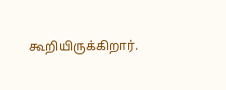கூறியிருக்கிறார்.